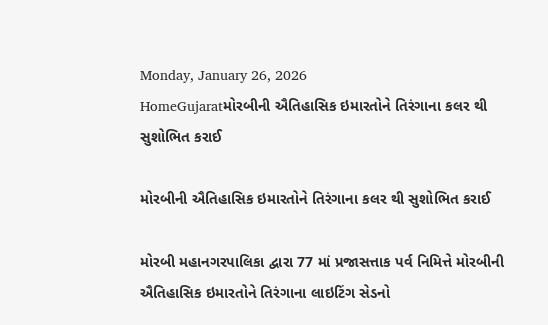Monday, January 26, 2026
HomeGujaratમોરબીની ઐતિહાસિક ઇમારતોને તિરંગાના કલર થી સુશોભિત કરાઈ

મોરબીની ઐતિહાસિક ઇમારતોને તિરંગાના કલર થી સુશોભિત કરાઈ

મોરબી મહાનગરપાલિકા દ્વારા 77 માં પ્રજાસત્તાક પર્વ નિમિત્તે મોરબીની ઐતિહાસિક ઇમારતોને તિરંગાના લાઇટિંગ સેડનો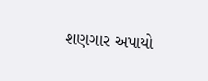શણગાર અપાયો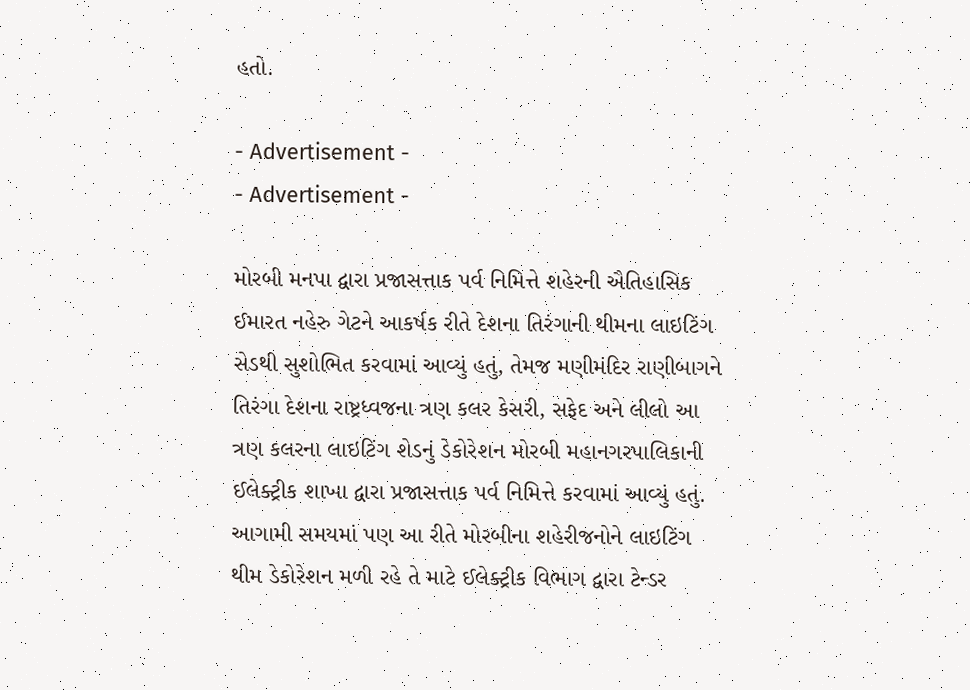હતો.

- Advertisement -
- Advertisement -

મોરબી મનપા દ્વારા પ્રજાસત્તાક પર્વ નિમિત્તે શહેરની ઐતિહાસિક ઈમારત નહેરુ ગેટને આકર્ષક રીતે દેશના તિરંગાની થીમના લાઇટિંગ સેડથી સુશોભિત કરવામાં આવ્યું હતું, તેમજ મણીમંદિર રાણીબાગને તિરંગા દેશના રાષ્ટ્રધ્વજના ત્રણ કલર કેસરી, સફેદ અને લીલો આ ત્રણ કલરના લાઇટિંગ શેડનું ડેકોરેશન મોરબી મહાનગરપાલિકાની ઈલેક્ટ્રીક શાખા દ્વારા પ્રજાસત્તાક પર્વ નિમિત્તે કરવામાં આવ્યું હતું. આગામી સમયમાં પણ આ રીતે મોરબીના શહેરીજનોને લાઇટિંગ થીમ ડેકોરેશન મળી રહે તે માટે ઈલેક્ટ્રીક વિભાગ દ્વારા ટેન્ડર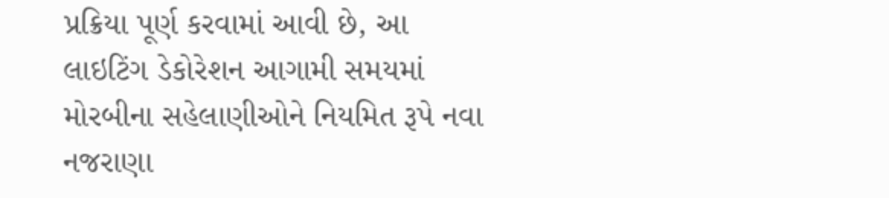પ્રક્રિયા પૂર્ણ કરવામાં આવી છે, આ લાઇટિંગ ડેકોરેશન આગામી સમયમાં મોરબીના સહેલાણીઓને નિયમિત રૂપે નવા નજરાણા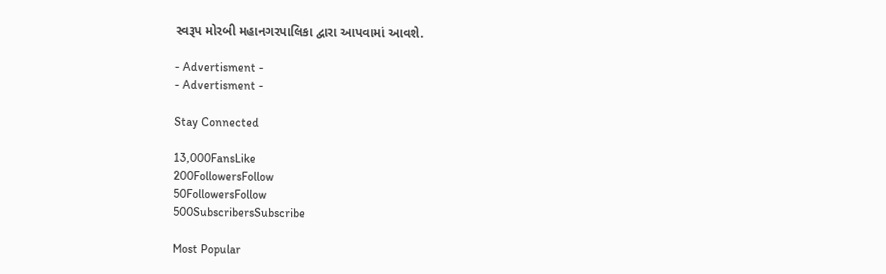સ્વરૂપ મોરબી મહાનગરપાલિકા દ્વારા આપવામાં આવશે.

- Advertisment -
- Advertisment -

Stay Connected

13,000FansLike
200FollowersFollow
50FollowersFollow
500SubscribersSubscribe

Most Popular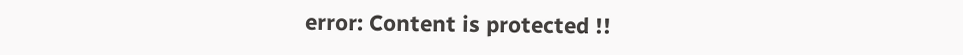error: Content is protected !!